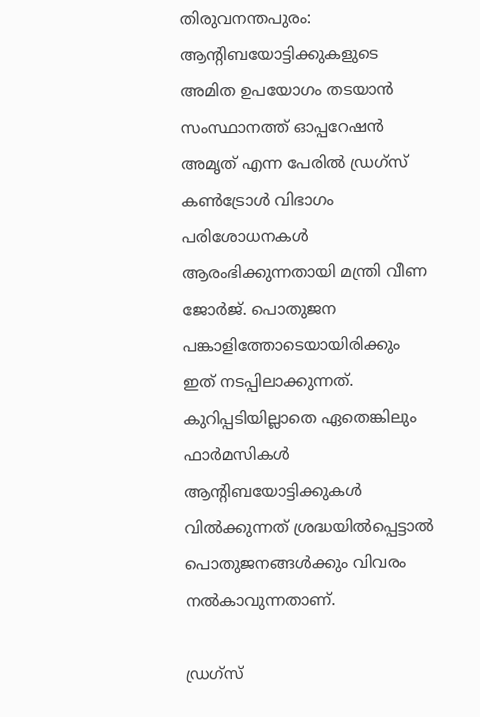തിരുവനന്തപുരം: ആന്റിബയോട്ടിക്കുകളുടെ അമിത ഉപയോഗം തടയാന്‍ സംസ്ഥാനത്ത് ഓപ്പറേഷന്‍ അമൃത് എന്ന പേരില്‍ ഡ്രഗ്‌സ് കണ്‍ട്രോള്‍ വിഭാഗം പരിശോധനകള്‍ ആരംഭിക്കുന്നതായി മന്ത്രി വീണ ജോര്‍ജ്. പൊതുജന പങ്കാളിത്തോടെയായിരിക്കും ഇത് നടപ്പിലാക്കുന്നത്. കുറിപ്പടിയില്ലാതെ ഏതെങ്കിലും ഫാര്‍മസികള്‍ ആന്റിബയോട്ടിക്കുകള്‍ വില്‍ക്കുന്നത് ശ്രദ്ധയില്‍പ്പെട്ടാല്‍ പൊതുജനങ്ങള്‍ക്കും വിവരം നല്‍കാവുന്നതാണ്.

ഡ്രഗ്‌സ്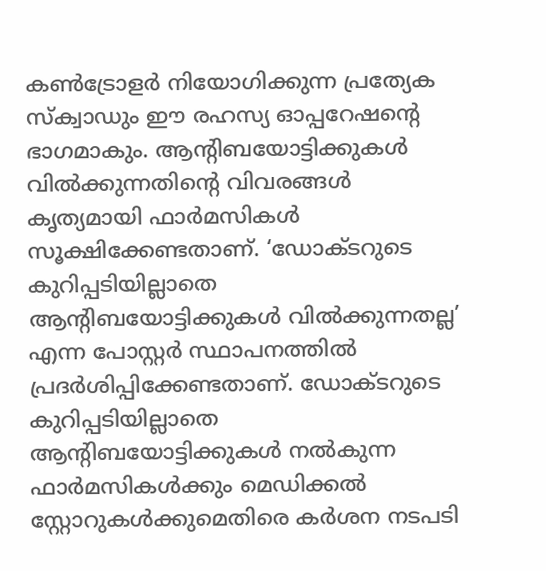കണ്‍ട്രോളര്‍ നിയോഗിക്കുന്ന പ്രത്യേക സ്‌ക്വാഡും ഈ രഹസ്യ ഓപ്പറേഷന്റെ ഭാഗമാകും. ആന്റിബയോട്ടിക്കുകള്‍ വില്‍ക്കുന്നതിന്റെ വിവരങ്ങള്‍ കൃത്യമായി ഫാര്‍മസികള്‍ സൂക്ഷിക്കേണ്ടതാണ്. ‘ഡോക്ടറുടെ കുറിപ്പടിയില്ലാതെ ആന്റിബയോട്ടിക്കുകള്‍ വില്‍ക്കുന്നതല്ല’ എന്ന പോസ്റ്റര്‍ സ്ഥാപനത്തില്‍ പ്രദര്‍ശിപ്പിക്കേണ്ടതാണ്. ഡോക്ടറുടെ കുറിപ്പടിയില്ലാതെ ആന്റിബയോട്ടിക്കുകള്‍ നല്‍കുന്ന ഫാര്‍മസികള്‍ക്കും മെഡിക്കല്‍ സ്റ്റോറുകള്‍ക്കുമെതിരെ കര്‍ശന നടപടി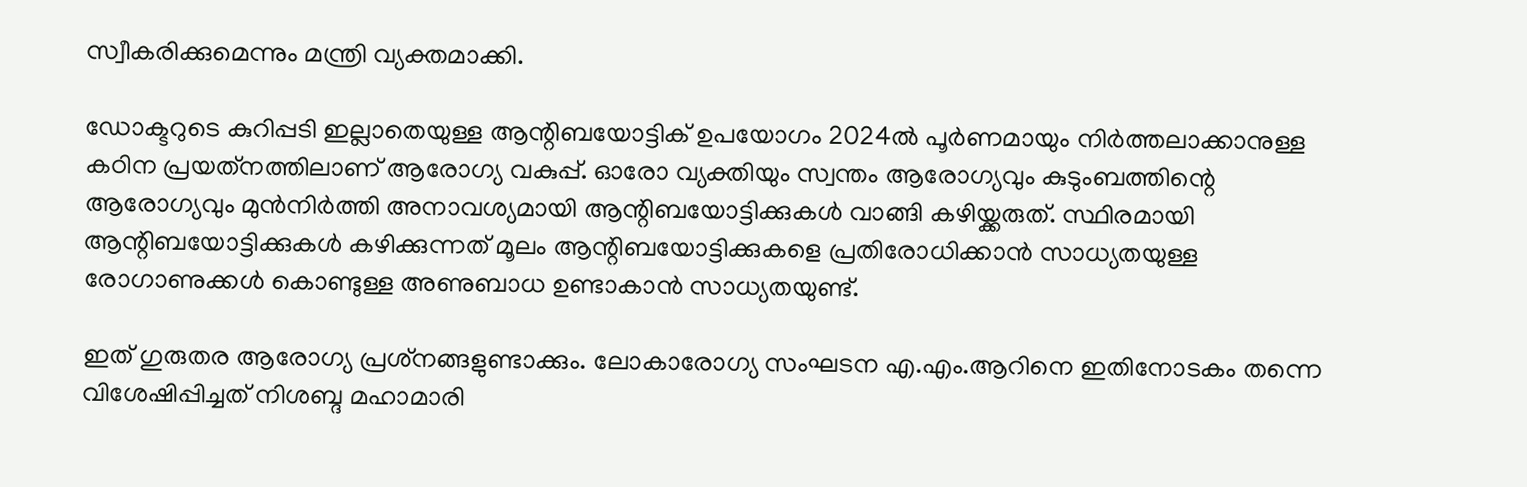സ്വീകരിക്കുമെന്നും മന്ത്രി വ്യക്തമാക്കി.

ഡോക്ടറുടെ കുറിപ്പടി ഇല്ലാതെയുള്ള ആന്റിബയോട്ടിക് ഉപയോഗം 2024ല്‍ പൂര്‍ണമായും നിര്‍ത്തലാക്കാനുള്ള കഠിന പ്രയത്‌നത്തിലാണ് ആരോഗ്യ വകുപ്പ്. ഓരോ വ്യക്തിയും സ്വന്തം ആരോഗ്യവും കുടുംബത്തിന്റെ ആരോഗ്യവും മുന്‍നിര്‍ത്തി അനാവശ്യമായി ആന്റിബയോട്ടിക്കുകള്‍ വാങ്ങി കഴിയ്ക്കരുത്. സ്ഥിരമായി ആന്റിബയോട്ടിക്കുകള്‍ കഴിക്കുന്നത് മൂലം ആന്റിബയോട്ടിക്കുകളെ പ്രതിരോധിക്കാന്‍ സാധ്യതയുള്ള രോഗാണുക്കള്‍ കൊണ്ടുള്ള അണുബാധ ഉണ്ടാകാന്‍ സാധ്യതയുണ്ട്.

ഇത് ഗുരുതര ആരോഗ്യ പ്രശ്‌നങ്ങളുണ്ടാക്കും. ലോകാരോഗ്യ സംഘടന എ.എം.ആറിനെ ഇതിനോടകം തന്നെ വിശേഷിപ്പിച്ചത് നിശബ്ദ മഹാമാരി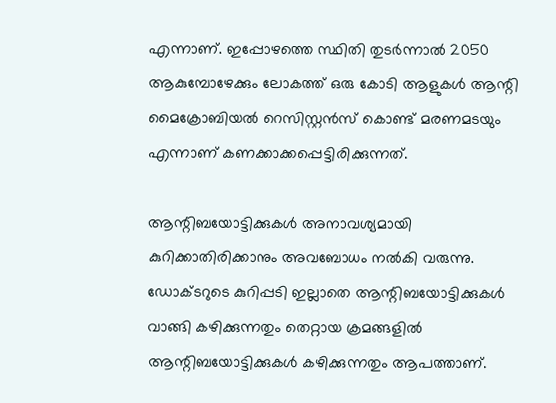എന്നാണ്. ഇപ്പോഴത്തെ സ്ഥിതി തുടര്‍ന്നാല്‍ 2050 ആകുമ്പോഴേക്കും ലോകത്ത് ഒരു കോടി ആളുകള്‍ ആന്റി മൈക്രോബിയല്‍ റെസിസ്റ്റന്‍സ് കൊണ്ട് മരണമടയും എന്നാണ് കണക്കാക്കപ്പെട്ടിരിക്കുന്നത്.

ആന്റിബയോട്ടിക്കുകള്‍ അനാവശ്യമായി കുറിക്കാതിരിക്കാനും അവബോധം നല്‍കി വരുന്നു. ഡോക്ടറുടെ കുറിപ്പടി ഇല്ലാതെ ആന്റിബയോട്ടിക്കുകള്‍ വാങ്ങി കഴിക്കുന്നതും തെറ്റായ ക്രമങ്ങളില്‍ ആന്റിബയോട്ടിക്കുകള്‍ കഴിക്കുന്നതും ആപത്താണ്.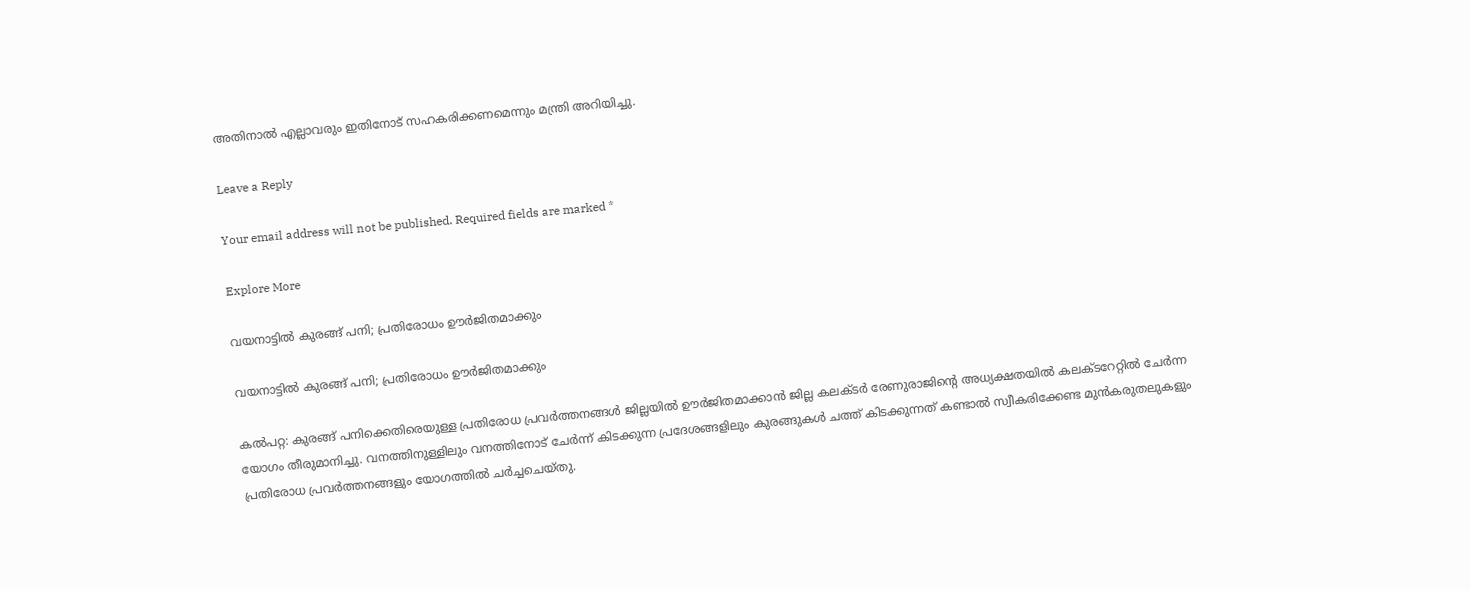അതിനാല്‍ എല്ലാവരും ഇതിനോട് സഹകരിക്കണമെന്നും മന്ത്രി അറിയിച്ചു.

Leave a Reply

Your email address will not be published. Required fields are marked *

Explore More

വയനാട്ടിൽ കുരങ്ങ് പനി; പ്രതിരോധം ഊര്‍ജിതമാക്കും

വയനാട്ടിൽ കുരങ്ങ് പനി; പ്രതിരോധം ഊര്‍ജിതമാക്കും

കൽപറ്റ: കുരങ്ങ് പനിക്കെതിരെയുള്ള പ്രതിരോധ പ്രവര്‍ത്തനങ്ങള്‍ ജില്ലയില്‍ ഊര്‍ജിതമാക്കാന്‍ ജില്ല കലക്ടര്‍ രേണുരാജിന്റെ അധ്യക്ഷതയില്‍ കലക്ടറേറ്റില്‍ ചേര്‍ന്ന യോഗം തീരുമാനിച്ചു. വനത്തിനുള്ളിലും വനത്തിനോട് ചേര്‍ന്ന് കിടക്കുന്ന പ്രദേശങ്ങളിലും കുരങ്ങുകള്‍ ചത്ത് കിടക്കുന്നത് കണ്ടാല്‍ സ്വീകരിക്കേണ്ട മുന്‍കരുതലുകളും പ്രതിരോധ പ്രവര്‍ത്തനങ്ങളും യോഗത്തില്‍ ചര്‍ച്ചചെയ്തു.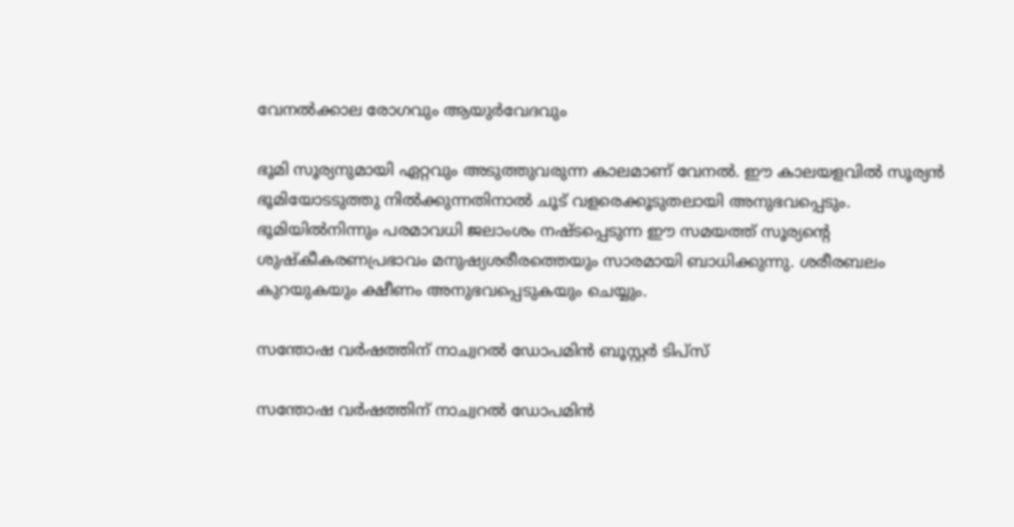വേനൽക്കാല രോഗവും ആയുർവേദവും

ഭൂമി സൂര്യനുമായി ഏറ്റവും അടുത്തുവരുന്ന കാലമാണ് വേനല്‍. ഈ കാലയളവില്‍ സൂര്യന്‍ ഭൂമിയോടടുത്തു നില്‍ക്കുന്നതിനാല്‍ ചൂട് വളരെക്കൂടുതലായി അനുഭവപ്പെടും. ഭൂമിയില്‍നിന്നും പരമാവധി ജലാംശം നഷ്ടപ്പെടുന്ന ഈ സമയത്ത് സൂര്യന്റെ ശുഷ്കീകരണപ്രഭാവം മനുഷ്യശരീരത്തെയും സാരമായി ബാധിക്കുന്നു. ശരീരബലം കുറയുകയും ക്ഷീണം അനുഭവപ്പെടുകയും ചെയ്യും.

സന്തോഷ വർഷത്തിന് നാച്വറൽ ഡോപമിൻ ബൂസ്റ്റർ ടിപ്സ്

സന്തോഷ വർഷത്തിന് നാച്വറൽ ഡോപമിൻ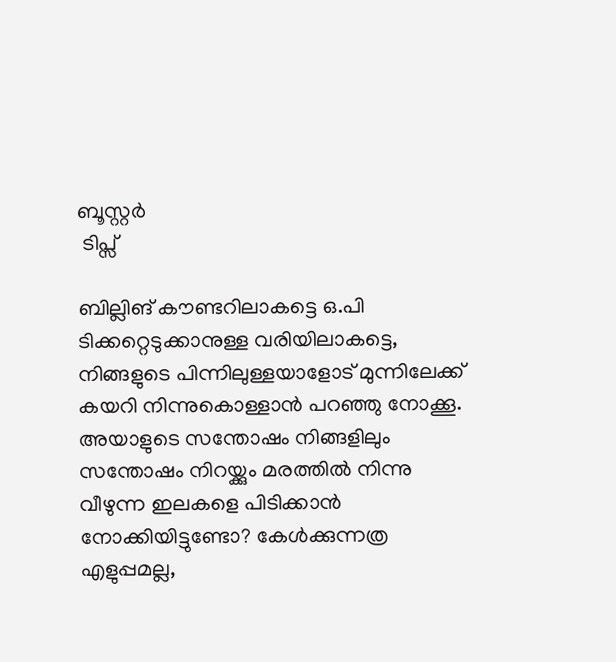ബൂസ്റ്റർ
 ടിപ്സ്

ബില്ലിങ് കൗണ്ടറിലാകട്ടെ ഒ.പി ടിക്കറ്റെടുക്കാനുള്ള വരിയിലാകട്ടെ, നിങ്ങളുടെ പിന്നിലുള്ളയാളോട് മുന്നിലേക്ക് കയറി നിന്നുകൊള്ളാൻ പറഞ്ഞു നോക്കൂ. അയാളുടെ സന്തോഷം നിങ്ങളിലും സന്തോഷം നിറയ്ക്കും മരത്തിൽ നിന്നു വീഴുന്ന ഇലകളെ പിടിക്കാൻ നോക്കിയിട്ടുണ്ടോ? കേൾക്കുന്നത്ര എളുപ്പമല്ല,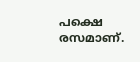പക്ഷെ രസമാണ്.